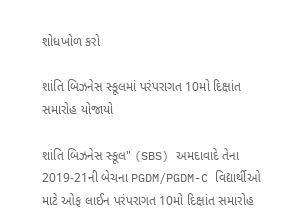શોધખોળ કરો

શાંતિ બિઝનેસ સ્કૂલમાં પરંપરાગત 10મો દિક્ષાંત સમારોહ યોજાયો

શાંતિ બિઝનેસ સ્કૂલ" (SBS) અમદાવાદે તેના 2019-21ની બેચના PGDM/PGDM-C વિદ્યાર્થીઓ માટે ઓફ લાઈન પરંપરાગત 10મો દિક્ષાંત સમારોહ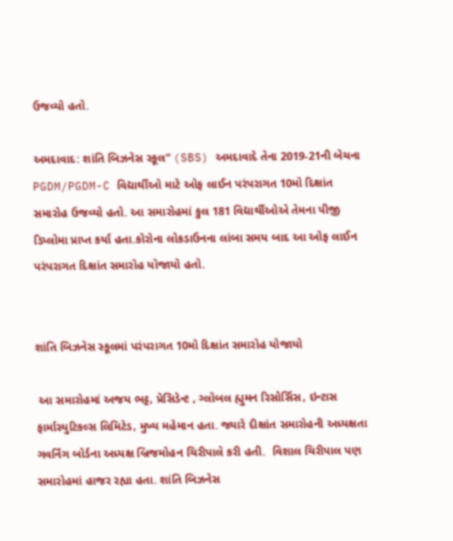ઉજવ્યો હતો.

અમદાવાદ: શાંતિ બિઝનેસ સ્કૂલ" (SBS) અમદાવાદે તેના 2019-21ની બેચના PGDM/PGDM-C વિદ્યાર્થીઓ માટે ઓફ લાઈન પરંપરાગત 10મો દિક્ષાંત સમારોહ ઉજવ્યો હતો. આ સમારોહમાં કુલ 181 વિદ્યાર્થીઓએ તેમના પીજી ડિપ્લોમા પ્રાપ્ત કર્યા હતા.કોરોના લોકડાઉનના લાંબા સમય બાદ આ ઓફ લાઈન પરંપરાગત દિક્ષાંત સમારોહ યોજાયો હતો.


શાંતિ બિઝનેસ સ્કૂલમાં પરંપરાગત 10મો દિક્ષાંત સમારોહ યોજાયો

 આ સમારોહમાં અજય ભટ્ટ, પ્રેસિડેન્ટ , ગ્લોબલ હ્યુમન રિસોર્સિસ, ઇન્ટાસ ફાર્માસ્યુટિકલ્સ લિમિટેડ, મુખ્ય મહેમાન હતા. જ્યારે દીક્ષાંત સમારોહની અધ્યક્ષતા ગવર્નિંગ બોર્ડના અધ્યક્ષ બ્રિજમોહન ચિરીપાલે કરી હતી.  વિશાલ ચિરીપાલ પણ સમારોહમાં હાજર રહ્યા હતા. શાંતિ બિઝનેસ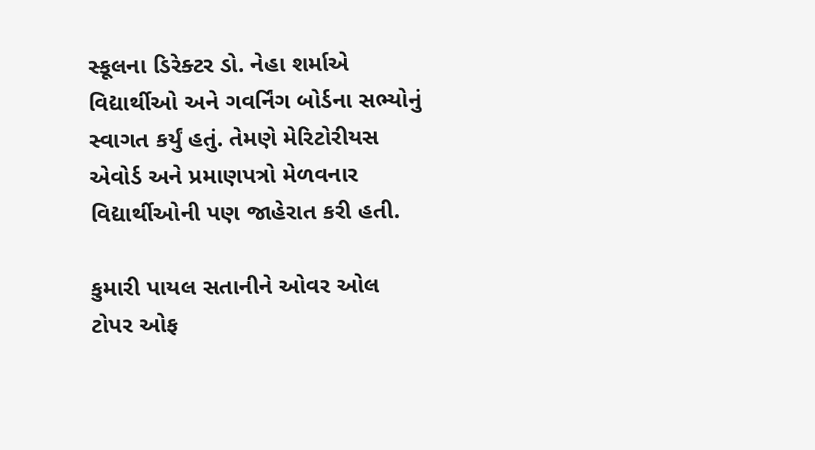સ્કૂલના ડિરેક્ટર ડો. નેહા શર્માએ વિદ્યાર્થીઓ અને ગવર્નિંગ બોર્ડના સભ્યોનું સ્વાગત કર્યું હતું. તેમણે મેરિટોરીયસ એવોર્ડ અને પ્રમાણપત્રો મેળવનાર વિદ્યાર્થીઓની પણ જાહેરાત કરી હતી.

કુમારી પાયલ સતાનીને ઓવર ઓલ ટોપર ઓફ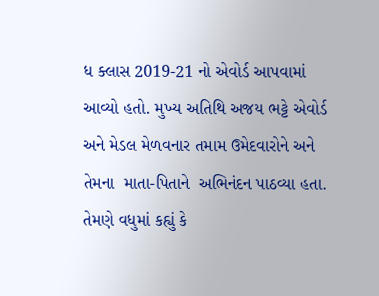ધ ક્લાસ 2019-21 નો એવોર્ડ આપવામાં આવ્યો હતો. મુખ્ય અતિથિ અજય ભટ્ટે એવોર્ડ અને મેડલ મેળવનાર તમામ ઉમેદવારોને અને તેમના  માતા-પિતાને  અભિનંદન પાઠવ્યા હતા. તેમણે વધુમાં કહ્યું કે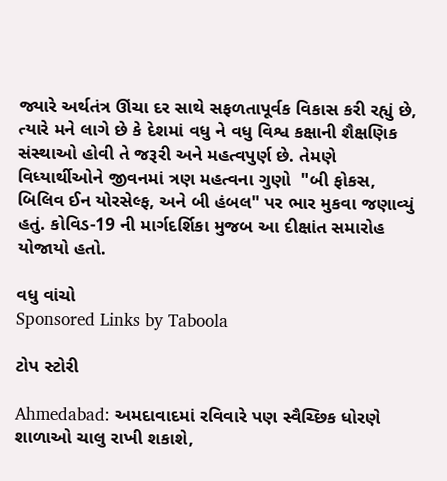જ્યારે અર્થતંત્ર ઊંચા દર સાથે સફળતાપૂર્વક વિકાસ કરી રહ્યું છે, ત્યારે મને લાગે છે કે દેશમાં વધુ ને વધુ વિશ્વ કક્ષાની શૈક્ષણિક સંસ્થાઓ હોવી તે જરૂરી અને મહત્વપુર્ણ છે. તેમણે વિધ્યાર્થીઓને જીવનમાં ત્રણ મહત્વના ગુણો  "બી ફોકસ, બિલિવ ઈન યોરસેલ્ફ, અને બી હંબલ" પર ભાર મુકવા જણાવ્યું હતું. કોવિડ-19 ની માર્ગદર્શિકા મુજબ આ દીક્ષાંત સમારોહ યોજાયો હતો.

વધુ વાંચો
Sponsored Links by Taboola

ટોપ સ્ટોરી

Ahmedabad: અમદાવાદમાં રવિવારે પણ સ્વૈચ્છિક ધોરણે શાળાઓ ચાલુ રાખી શકાશે,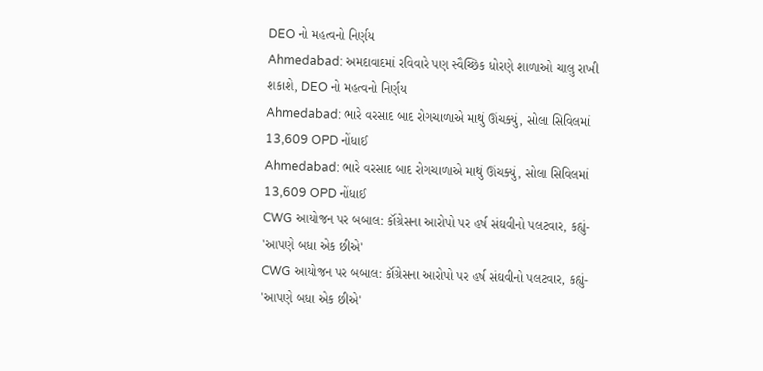DEO નો મહત્વનો નિર્ણય
Ahmedabad: અમદાવાદમાં રવિવારે પણ સ્વૈચ્છિક ધોરણે શાળાઓ ચાલુ રાખી શકાશે, DEO નો મહત્વનો નિર્ણય
Ahmedabad: ભારે વરસાદ બાદ રોગચાળાએ માથું ઊંચક્યું, સોલા સિવિલમાં 13,609 OPD નોંધાઈ
Ahmedabad: ભારે વરસાદ બાદ રોગચાળાએ માથું ઊંચક્યું, સોલા સિવિલમાં 13,609 OPD નોંધાઈ
CWG આયોજન પર બબાલ: કૉંગ્રેસના આરોપો પર હર્ષ સંઘવીનો પલટવાર, કહ્યું- 'આપણે બધા એક છીએ'
CWG આયોજન પર બબાલ: કૉંગ્રેસના આરોપો પર હર્ષ સંઘવીનો પલટવાર, કહ્યું- 'આપણે બધા એક છીએ'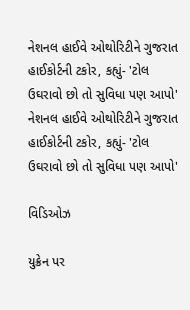નેશનલ હાઈવે ઓથોરિટીને ગુજરાત હાઈકોર્ટની ટકોર, કહ્યું- 'ટોલ ઉઘરાવો છો તો સુવિધા પણ આપો'
નેશનલ હાઈવે ઓથોરિટીને ગુજરાત હાઈકોર્ટની ટકોર, કહ્યું- 'ટોલ ઉઘરાવો છો તો સુવિધા પણ આપો'

વિડિઓઝ

યુક્રેન પર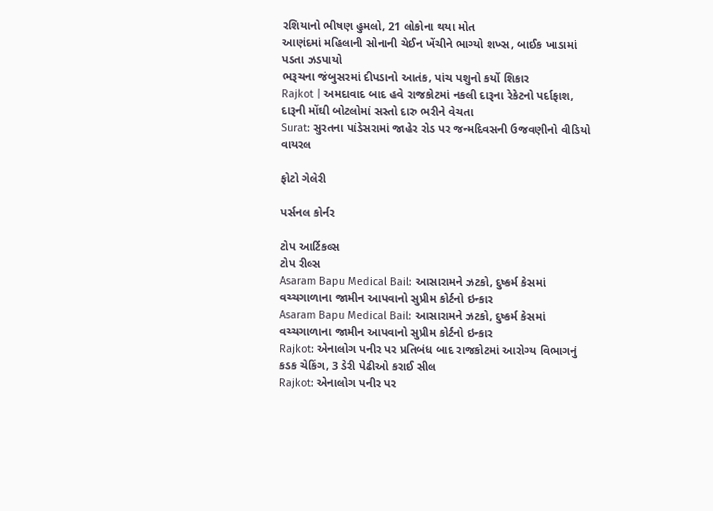રશિયાનો ભીષણ હુમલો, 21 લોકોના થયા મોત
આણંદમાં મહિલાની સોનાની ચેઈન ખેંચીને ભાગ્યો શખ્સ, બાઈક ખાડામાં પડતા ઝડપાયો
ભરૂચના જંબુસરમાં દીપડાનો આતંક, પાંચ પશુનો કર્યો શિકાર
Rajkot | અમદાવાદ બાદ હવે રાજકોટમાં નકલી દારૂના રેકેટનો પર્દાફાશ, દારૂની મોંઘી બોટલોમાં સસ્તો દારુ ભરીને વેચતા
Surat: સુરતના પાંડેસરામાં જાહેર રોડ પર જન્મદિવસની ઉજવણીનો વીડિયો વાયરલ

ફોટો ગેલેરી

પર્સનલ કોર્નર

ટોપ આર્ટિકલ્સ
ટોપ રીલ્સ
Asaram Bapu Medical Bail: આસારામને ઝટકો, દુષ્કર્મ કેસમાં વચ્ચગાળાના જામીન આપવાનો સુપ્રીમ કોર્ટનો ઇન્કાર
Asaram Bapu Medical Bail: આસારામને ઝટકો, દુષ્કર્મ કેસમાં વચ્ચગાળાના જામીન આપવાનો સુપ્રીમ કોર્ટનો ઇન્કાર
Rajkot: એનાલોગ પનીર પર પ્રતિબંધ બાદ રાજકોટમાં આરોગ્ય વિભાગનું કડક ચેકિંગ, 3 ડેરી પેઢીઓ કરાઈ સીલ
Rajkot: એનાલોગ પનીર પર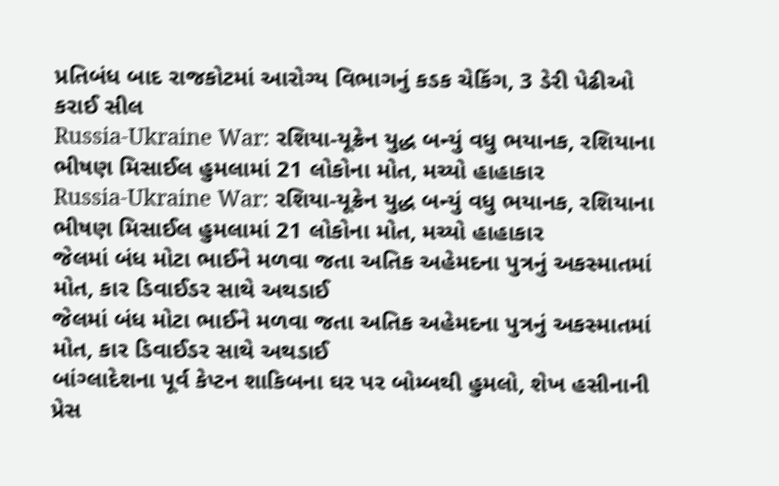પ્રતિબંધ બાદ રાજકોટમાં આરોગ્ય વિભાગનું કડક ચેકિંગ, 3 ડેરી પેઢીઓ કરાઈ સીલ
Russia-Ukraine War: રશિયા-યૂક્રેન યુદ્ધ બન્યું વધુ ભયાનક, રશિયાના ભીષણ મિસાઈલ હુમલામાં 21 લોકોના મોત, મચ્યો હાહાકાર
Russia-Ukraine War: રશિયા-યૂક્રેન યુદ્ધ બન્યું વધુ ભયાનક, રશિયાના ભીષણ મિસાઈલ હુમલામાં 21 લોકોના મોત, મચ્યો હાહાકાર
જેલમાં બંધ મોટા ભાઈને મળવા જતા અતિક અહેમદના પુત્રનું અકસ્માતમાં મોત, કાર ડિવાઈડર સાથે અથડાઈ
જેલમાં બંધ મોટા ભાઈને મળવા જતા અતિક અહેમદના પુત્રનું અકસ્માતમાં મોત, કાર ડિવાઈડર સાથે અથડાઈ
બાંગ્લાદેશના પૂર્વ કેપ્ટન શાકિબના ઘર પર બોમ્બથી હુમલો, શેખ હસીનાની પ્રેસ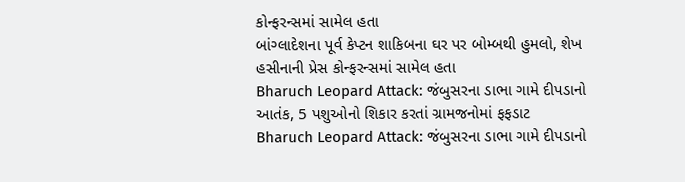કોન્ફરન્સમાં સામેલ હતા
બાંગ્લાદેશના પૂર્વ કેપ્ટન શાકિબના ઘર પર બોમ્બથી હુમલો, શેખ હસીનાની પ્રેસ કોન્ફરન્સમાં સામેલ હતા
Bharuch Leopard Attack: જંબુસરના ડાભા ગામે દીપડાનો આતંક, 5 પશુઓનો શિકાર કરતાં ગ્રામજનોમાં ફફડાટ
Bharuch Leopard Attack: જંબુસરના ડાભા ગામે દીપડાનો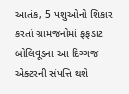આતંક, 5 પશુઓનો શિકાર કરતાં ગ્રામજનોમાં ફફડાટ
બોલિવૂડના આ દિગ્ગજ એક્ટરની સંપત્તિ થશે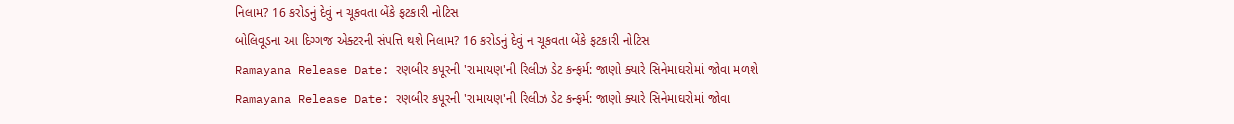નિલામ? 16 કરોડનું દેવું ન ચૂકવતા બેંકે ફટકારી નોટિસ
બોલિવૂડના આ દિગ્ગજ એક્ટરની સંપત્તિ થશે નિલામ? 16 કરોડનું દેવું ન ચૂકવતા બેંકે ફટકારી નોટિસ
Ramayana Release Date: રણબીર કપૂરની 'રામાયણ'ની રિલીઝ ડેટ કન્ફર્મ: જાણો ક્યારે સિનેમાઘરોમાં જોવા મળશે
Ramayana Release Date: રણબીર કપૂરની 'રામાયણ'ની રિલીઝ ડેટ કન્ફર્મ: જાણો ક્યારે સિનેમાઘરોમાં જોવા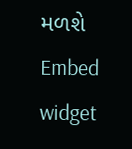મળશે
Embed widget